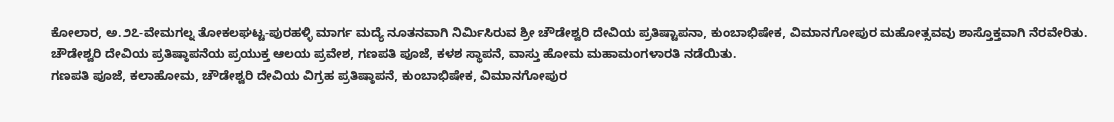ಕೋಲಾರ, ಅ.೨೭-ವೇಮಗಲ್ನ ತೋಕಲಘಟ್ಟ-ಪುರಹಳ್ಳಿ ಮಾರ್ಗ ಮದ್ಯೆ ನೂತನವಾಗಿ ನಿರ್ಮಿಸಿರುವ ಶ್ರೀ ಚೌಡೇಶ್ವರಿ ದೇವಿಯ ಪ್ರತಿಷ್ಟಾಪನಾ, ಕುಂಬಾಭಿಷೇಕ, ವಿಮಾನಗೋಪುರ ಮಹೋತ್ಸವವು ಶಾಸ್ತೊಕ್ತವಾಗಿ ನೆರವೇರಿತು.
ಚೌಡೇಶ್ವರಿ ದೇವಿಯ ಪ್ರತಿಷ್ಠಾಪನೆಯ ಪ್ರಯುಕ್ತ ಆಲಯ ಪ್ರವೇಶ, ಗಣಪತಿ ಪೂಜೆ, ಕಳಶ ಸ್ಥಾಪನೆ, ವಾಸ್ತು ಹೋಮ ಮಹಾಮಂಗಳಾರತಿ ನಡೆಯಿತು.
ಗಣಪತಿ ಪೂಜೆ, ಕಲಾಹೋಮ, ಚೌಡೇಶ್ವರಿ ದೇವಿಯ ವಿಗ್ರಹ ಪ್ರತಿಷ್ಠಾಪನೆ, ಕುಂಬಾಭಿಷೇಕ, ವಿಮಾನಗೋಪುರ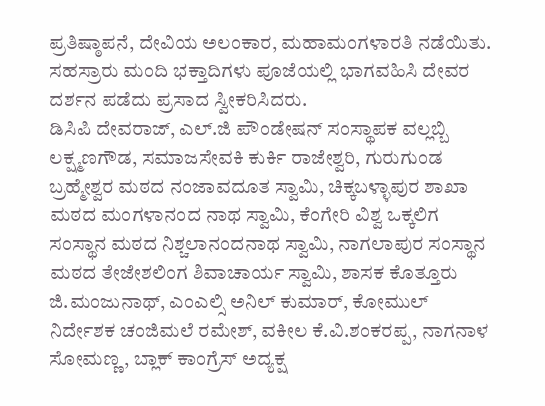ಪ್ರತಿಷ್ಠಾಪನೆ, ದೇವಿಯ ಅಲಂಕಾರ, ಮಹಾಮಂಗಳಾರತಿ ನಡೆಯಿತು. ಸಹಸ್ರಾರು ಮಂದಿ ಭಕ್ತಾದಿಗಳು ಪೂಜೆಯಲ್ಲಿ ಭಾಗವಹಿಸಿ ದೇವರ ದರ್ಶನ ಪಡೆದು ಪ್ರಸಾದ ಸ್ವೀಕರಿಸಿದರು.
ಡಿಸಿಪಿ ದೇವರಾಜ್, ಎಲ್.ಜಿ ಪೌಂಡೇಷನ್ ಸಂಸ್ಥಾಪಕ ವಲ್ಲಬ್ಬಿ ಲಕ್ಷ್ಮಣಗೌಡ, ಸಮಾಜಸೇವಕಿ ಕುರ್ಕಿ ರಾಜೇಶ್ವರಿ, ಗುರುಗುಂಡ ಬ್ರಹ್ಮೇಶ್ವರ ಮಠದ ನಂಜಾವದೂತ ಸ್ವಾಮಿ, ಚಿಕ್ಕಬಳ್ಳಾಪುರ ಶಾಖಾ ಮಠದ ಮಂಗಳಾನಂದ ನಾಥ ಸ್ವಾಮಿ, ಕೆಂಗೇರಿ ವಿಶ್ವ ಒಕ್ಕಲಿಗ ಸಂಸ್ಥಾನ ಮಠದ ನಿಶ್ಚಲಾನಂದನಾಥ ಸ್ವಾಮಿ, ನಾಗಲಾಪುರ ಸಂಸ್ಥಾನ ಮಠದ ತೇಜೇಶಲಿಂಗ ಶಿವಾಚಾರ್ಯ ಸ್ವಾಮಿ, ಶಾಸಕ ಕೊತ್ತೂರು ಜಿ.ಮಂಜುನಾಥ್, ಎಂಎಲ್ಸಿ ಅನಿಲ್ ಕುಮಾರ್, ಕೋಮುಲ್ ನಿರ್ದೇಶಕ ಚಂಜಿಮಲೆ ರಮೇಶ್, ವಕೀಲ ಕೆ.ವಿ.ಶಂಕರಪ್ಪ, ನಾಗನಾಳ ಸೋಮಣ್ಣ, ಬ್ಲಾಕ್ ಕಾಂಗ್ರೆಸ್ ಅದ್ಯಕ್ಷ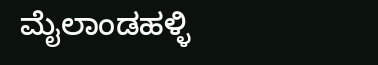ಮೈಲಾಂಡಹಳ್ಳಿ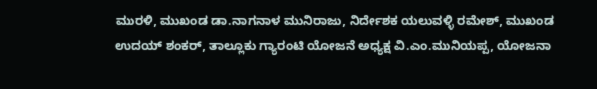ಮುರಳಿ, ಮುಖಂಡ ಡಾ.ನಾಗನಾಳ ಮುನಿರಾಜು, ನಿರ್ದೇಶಕ ಯಲುವಳ್ಳಿ ರಮೇಶ್, ಮುಖಂಡ ಉದಯ್ ಶಂಕರ್, ತಾಲ್ಲೂಕು ಗ್ಯಾರಂಟಿ ಯೋಜನೆ ಅಧ್ಯಕ್ಷ ವಿ.ಎಂ.ಮುನಿಯಪ್ಪ, ಯೋಜನಾ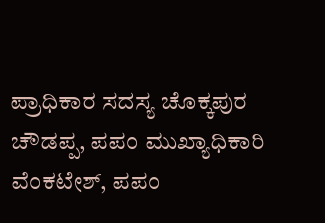ಪ್ರಾಧಿಕಾರ ಸದಸ್ಯ ಚೊಕ್ಕಪುರ ಚೌಡಪ್ಪ, ಪಪಂ ಮುಖ್ಯಾಧಿಕಾರಿ ವೆಂಕಟೇಶ್, ಪಪಂ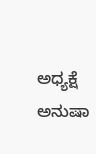ಅಧ್ಯಕ್ಷೆ ಅನುಷಾ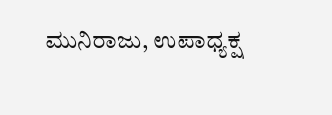ಮುನಿರಾಜು, ಉಪಾಧ್ಯಕ್ಷ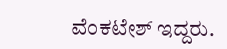ವೆಂಕಟೇಶ್ ಇದ್ದರು.